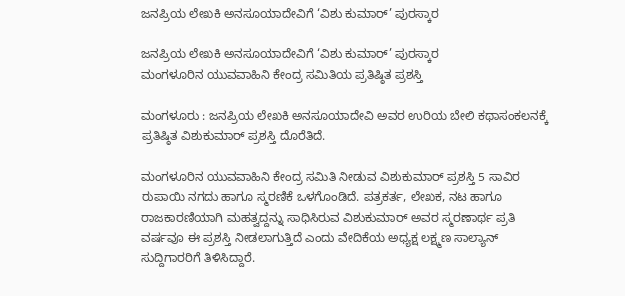ಜನಪ್ರಿಯ ಲೇಖಕಿ ಅನಸೂಯಾದೇವಿಗೆ ‘ವಿಶು ಕುಮಾರ್‌’ ಪುರಸ್ಕಾರ

ಜನಪ್ರಿಯ ಲೇಖಕಿ ಅನಸೂಯಾದೇವಿಗೆ ‘ವಿಶು ಕುಮಾರ್‌’ ಪುರಸ್ಕಾರ
ಮಂಗಳೂರಿನ ಯುವವಾಹಿನಿ ಕೇಂದ್ರ ಸಮಿತಿಯ ಪ್ರತಿಷ್ಠಿತ ಪ್ರಶಸ್ತಿ

ಮಂಗಳೂರು : ಜನಪ್ರಿಯ ಲೇಖಕಿ ಅನಸೂಯಾದೇವಿ ಅವರ ಉರಿಯ ಬೇಲಿ ಕಥಾಸಂಕಲನಕ್ಕೆ ಪ್ರತಿಷ್ಠಿತ ವಿಶುಕುಮಾರ್‌ ಪ್ರಶಸ್ತಿ ದೊರೆತಿದೆ.

ಮಂಗಳೂರಿನ ಯುವವಾಹಿನಿ ಕೇಂದ್ರ ಸಮಿತಿ ನೀಡುವ ವಿಶುಕುಮಾರ್‌ ಪ್ರಶಸ್ತಿ 5 ಸಾವಿರ ರುಪಾಯಿ ನಗದು ಹಾಗೂ ಸ್ಮರಣಿಕೆ ಒಳಗೊಂಡಿದೆ. ಪತ್ರಕರ್ತ, ಲೇಖಕ, ನಟ ಹಾಗೂ ರಾಜಕಾರಣಿಯಾಗಿ ಮಹತ್ವದ್ದನ್ನು ಸಾಧಿಸಿರುವ ವಿಶುಕುಮಾರ್‌ ಅವರ ಸ್ಮರಣಾರ್ಥ ಪ್ರತಿ ವರ್ಷವೂ ಈ ಪ್ರಶಸ್ತಿ ನೀಡಲಾಗುತ್ತಿದೆ ಎಂದು ವೇದಿಕೆಯ ಅಧ್ಯಕ್ಷ ಲಕ್ಷ್ಮಣ ಸಾಲ್ಯಾನ್‌ ಸುದ್ದಿಗಾರರಿಗೆ ತಿಳಿಸಿದ್ದಾರೆ.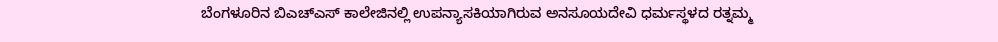ಬೆಂಗಳೂರಿನ ಬಿಎಚ್‌ಎಸ್‌ ಕಾಲೇಜಿನಲ್ಲಿ ಉಪನ್ಯಾಸಕಿಯಾಗಿರುವ ಅನಸೂಯದೇವಿ ಧರ್ಮಸ್ಥಳದ ರತ್ನಮ್ಮ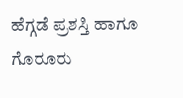ಹೆಗ್ಗಡೆ ಪ್ರಶಸ್ತಿ ಹಾಗೂ ಗೊರೂರು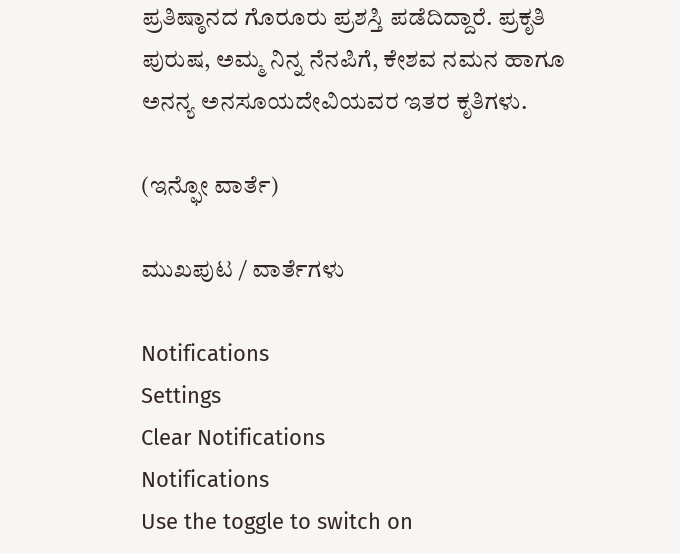ಪ್ರತಿಷ್ಠಾನದ ಗೊರೂರು ಪ್ರಶಸ್ತಿ ಪಡೆದಿದ್ದಾರೆ. ಪ್ರಕೃತಿ ಪುರುಷ, ಅಮ್ಮ ನಿನ್ನ ನೆನಪಿಗೆ, ಕೇಶವ ನಮನ ಹಾಗೂ ಅನನ್ಯ ಅನಸೂಯದೇವಿಯವರ ಇತರ ಕೃತಿಗಳು.

(ಇನ್ಫೋ ವಾರ್ತೆ)

ಮುಖಪುಟ / ವಾರ್ತೆಗಳು

Notifications
Settings
Clear Notifications
Notifications
Use the toggle to switch on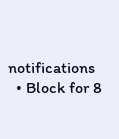notifications
  • Block for 8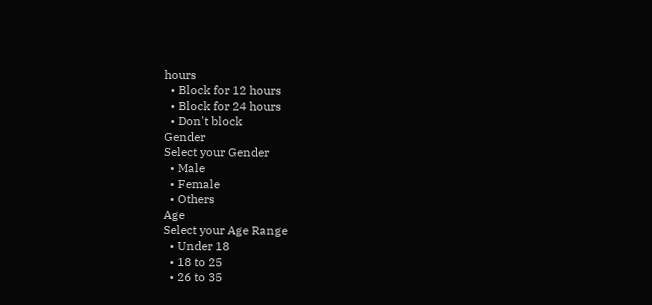hours
  • Block for 12 hours
  • Block for 24 hours
  • Don't block
Gender
Select your Gender
  • Male
  • Female
  • Others
Age
Select your Age Range
  • Under 18
  • 18 to 25
  • 26 to 35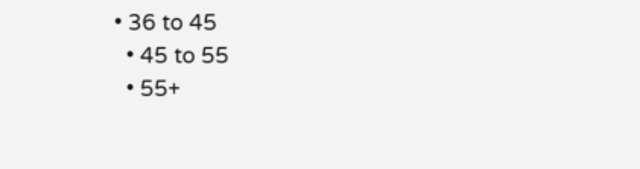• 36 to 45
  • 45 to 55
  • 55+